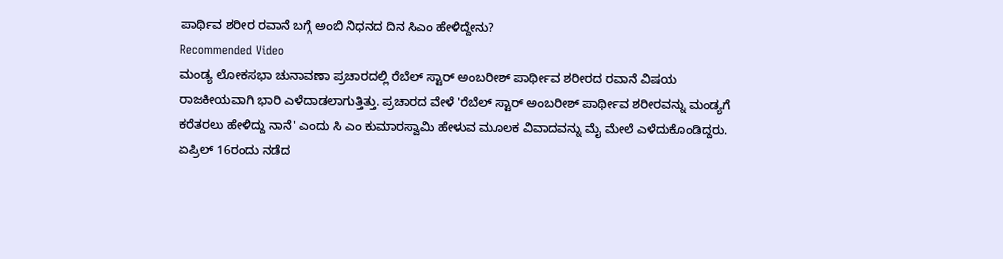ಪಾರ್ಥಿವ ಶರೀರ ರವಾನೆ ಬಗ್ಗೆ ಅಂಬಿ ನಿಧನದ ದಿನ ಸಿಎಂ ಹೇಳಿದ್ದೇನು?
Recommended Video
ಮಂಡ್ಯ ಲೋಕಸಭಾ ಚುನಾವಣಾ ಪ್ರಚಾರದಲ್ಲಿ ರೆಬೆಲ್ ಸ್ಟಾರ್ ಅಂಬರೀಶ್ ಪಾರ್ಥೀವ ಶರೀರದ ರವಾನೆ ವಿಷಯ ರಾಜಕೀಯವಾಗಿ ಭಾರಿ ಎಳೆದಾಡಲಾಗುತ್ತಿತ್ತು. ಪ್ರಚಾರದ ವೇಳೆ 'ರೆಬೆಲ್ ಸ್ಟಾರ್ ಅಂಬರೀಶ್ ಪಾರ್ಥೀವ ಶರೀರವನ್ನು ಮಂಡ್ಯಗೆ ಕರೆತರಲು ಹೇಳಿದ್ದು ನಾನೆ' ಎಂದು ಸಿ ಎಂ ಕುಮಾರಸ್ವಾಮಿ ಹೇಳುವ ಮೂಲಕ ವಿವಾದವನ್ನು ಮೈ ಮೇಲೆ ಎಳೆದುಕೊಂಡಿದ್ದರು.
ಏಪ್ರಿಲ್ 16ರಂದು ನಡೆದ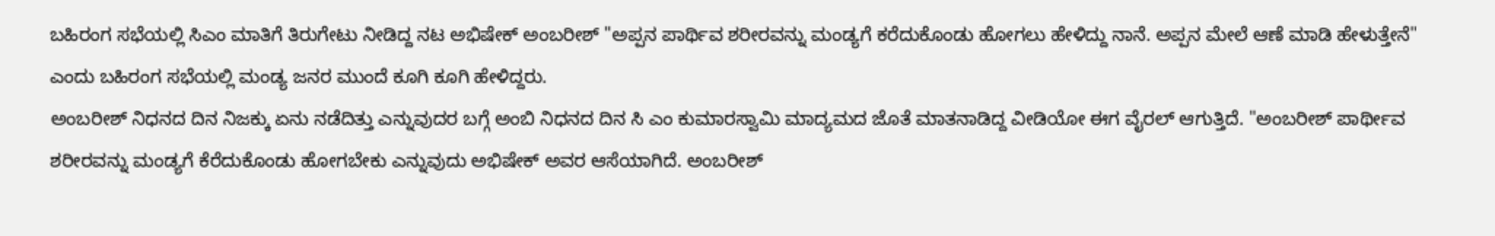ಬಹಿರಂಗ ಸಭೆಯಲ್ಲಿ ಸಿಎಂ ಮಾತಿಗೆ ತಿರುಗೇಟು ನೀಡಿದ್ದ ನಟ ಅಭಿಷೇಕ್ ಅಂಬರೀಶ್ "ಅಪ್ಪನ ಪಾರ್ಥಿವ ಶರೀರವನ್ನು ಮಂಡ್ಯಗೆ ಕರೆದುಕೊಂಡು ಹೋಗಲು ಹೇಳಿದ್ದು ನಾನೆ. ಅಪ್ಪನ ಮೇಲೆ ಆಣೆ ಮಾಡಿ ಹೇಳುತ್ತೇನೆ" ಎಂದು ಬಹಿರಂಗ ಸಭೆಯಲ್ಲಿ ಮಂಡ್ಯ ಜನರ ಮುಂದೆ ಕೂಗಿ ಕೂಗಿ ಹೇಳಿದ್ದರು.
ಅಂಬರೀಶ್ ನಿಧನದ ದಿನ ನಿಜಕ್ಕು ಏನು ನಡೆದಿತ್ತು ಎನ್ನುವುದರ ಬಗ್ಗೆ ಅಂಬಿ ನಿಧನದ ದಿನ ಸಿ ಎಂ ಕುಮಾರಸ್ವಾಮಿ ಮಾದ್ಯಮದ ಜೊತೆ ಮಾತನಾಡಿದ್ದ ವೀಡಿಯೋ ಈಗ ವೈರಲ್ ಆಗುತ್ತಿದೆ. "ಅಂಬರೀಶ್ ಪಾರ್ಥೀವ ಶರೀರವನ್ನು ಮಂಡ್ಯಗೆ ಕೆರೆದುಕೊಂಡು ಹೋಗಬೇಕು ಎನ್ನುವುದು ಅಭಿಷೇಕ್ ಅವರ ಆಸೆಯಾಗಿದೆ. ಅಂಬರೀಶ್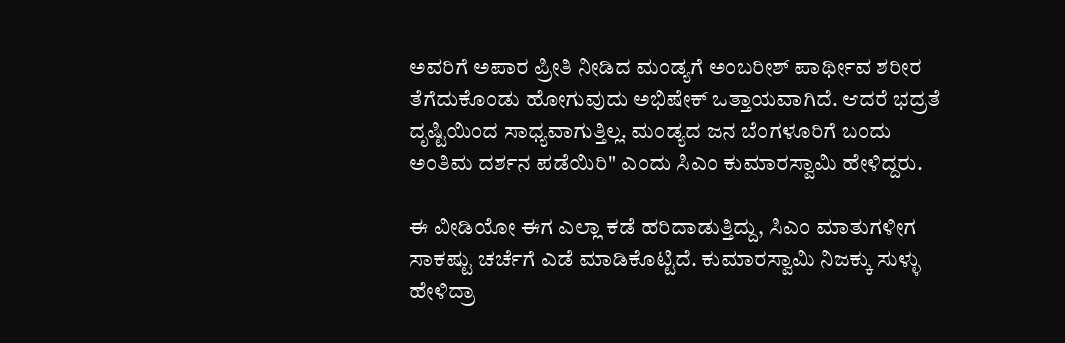ಅವರಿಗೆ ಅಪಾರ ಪ್ರೀತಿ ನೀಡಿದ ಮಂಡ್ಯಗೆ ಅಂಬರೀಶ್ ಪಾರ್ಥೀವ ಶರೀರ ತೆಗೆದುಕೊಂಡು ಹೋಗುವುದು ಅಭಿಷೇಕ್ ಒತ್ತಾಯವಾಗಿದೆ. ಆದರೆ ಭದ್ರತೆ ದೃಷ್ಟಿಯಿಂದ ಸಾಧ್ಯವಾಗುತ್ತಿಲ್ಲ. ಮಂಡ್ಯದ ಜನ ಬೆಂಗಳೂರಿಗೆ ಬಂದು ಅಂತಿಮ ದರ್ಶನ ಪಡೆಯಿರಿ" ಎಂದು ಸಿಎಂ ಕುಮಾರಸ್ವಾಮಿ ಹೇಳಿದ್ದರು.

ಈ ವೀಡಿಯೋ ಈಗ ಎಲ್ಲಾ ಕಡೆ ಹರಿದಾಡುತ್ತಿದ್ದು, ಸಿಎಂ ಮಾತುಗಳೀಗ ಸಾಕಷ್ಟು ಚರ್ಚೆಗೆ ಎಡೆ ಮಾಡಿಕೊಟ್ಟಿದೆ. ಕುಮಾರಸ್ವಾಮಿ ನಿಜಕ್ಕು ಸುಳ್ಳು ಹೇಳಿದ್ರಾ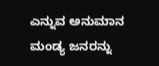ಎನ್ನುವ ಅನುಮಾನ ಮಂಡ್ಯ ಜನರನ್ನು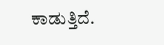ಕಾಡುತ್ತಿದೆ.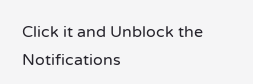Click it and Unblock the Notifications